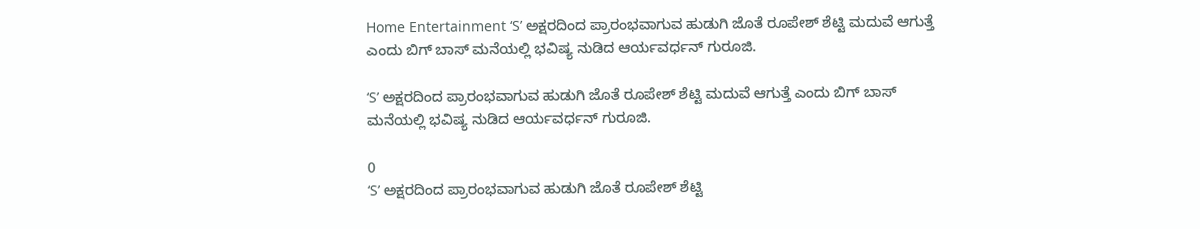Home Entertainment ‘S’ ಅಕ್ಷರದಿಂದ ಪ್ರಾರಂಭವಾಗುವ ಹುಡುಗಿ ಜೊತೆ ರೂಪೇಶ್ ಶೆಟ್ಟಿ ಮದುವೆ ಆಗುತ್ತೆ ಎಂದು ಬಿಗ್ ಬಾಸ್ ಮನೆಯಲ್ಲಿ ಭವಿಷ್ಯ ನುಡಿದ ಆರ್ಯವರ್ಧನ್ ಗುರೂಜಿ.

‘S’ ಅಕ್ಷರದಿಂದ ಪ್ರಾರಂಭವಾಗುವ ಹುಡುಗಿ ಜೊತೆ ರೂಪೇಶ್ ಶೆಟ್ಟಿ ಮದುವೆ ಆಗುತ್ತೆ ಎಂದು ಬಿಗ್ ಬಾಸ್ ಮನೆಯಲ್ಲಿ ಭವಿಷ್ಯ ನುಡಿದ ಆರ್ಯವರ್ಧನ್ ಗುರೂಜಿ.

0
‘S’ ಅಕ್ಷರದಿಂದ ಪ್ರಾರಂಭವಾಗುವ ಹುಡುಗಿ ಜೊತೆ ರೂಪೇಶ್ ಶೆಟ್ಟಿ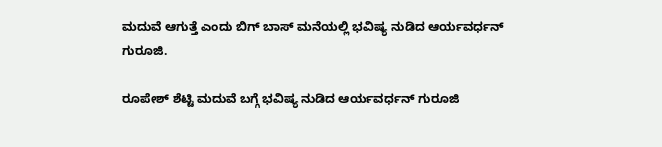ಮದುವೆ ಆಗುತ್ತೆ ಎಂದು ಬಿಗ್ ಬಾಸ್ ಮನೆಯಲ್ಲಿ ಭವಿಷ್ಯ ನುಡಿದ ಆರ್ಯವರ್ಧನ್ ಗುರೂಜಿ.

ರೂಪೇಶ್ ಶೆಟ್ಟಿ ಮದುವೆ ಬಗ್ಗೆ ಭವಿಷ್ಯ ನುಡಿದ ಆರ್ಯವರ್ಧನ್ ಗುರೂಜಿ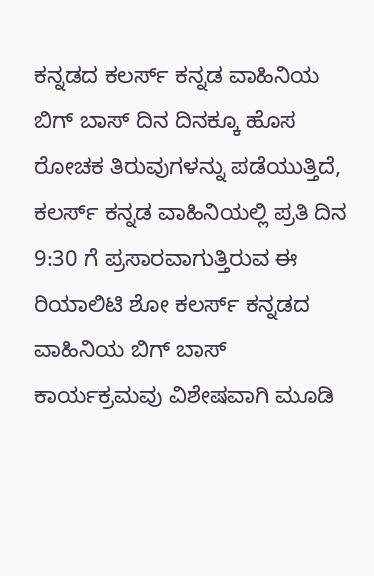ಕನ್ನಡದ ಕಲರ್ಸ್ ಕನ್ನಡ ವಾಹಿನಿಯ ಬಿಗ್ ಬಾಸ್ ದಿನ ದಿನಕ್ಕೂ ಹೊಸ ರೋಚಕ ತಿರುವುಗಳನ್ನು ಪಡೆಯುತ್ತಿದೆ, ಕಲರ್ಸ್ ಕನ್ನಡ ವಾಹಿನಿಯಲ್ಲಿ ಪ್ರತಿ ದಿನ 9:30 ಗೆ ಪ್ರಸಾರವಾಗುತ್ತಿರುವ ಈ ರಿಯಾಲಿಟಿ ಶೋ ಕಲರ್ಸ್ ಕನ್ನಡದ ವಾಹಿನಿಯ ಬಿಗ್ ಬಾಸ್ ಕಾರ್ಯಕ್ರಮವು ವಿಶೇಷವಾಗಿ ಮೂಡಿ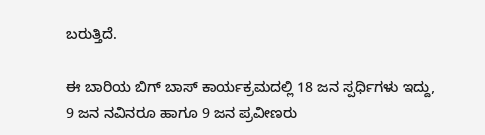ಬರುತ್ತಿದೆ.

ಈ ಬಾರಿಯ ಬಿಗ್ ಬಾಸ್ ಕಾರ್ಯಕ್ರಮದಲ್ಲಿ 18 ಜನ ಸ್ಪರ್ಧಿಗಳು ಇದ್ದು, 9 ಜನ ನವಿನರೂ ಹಾಗೂ 9 ಜನ ಪ್ರವೀಣರು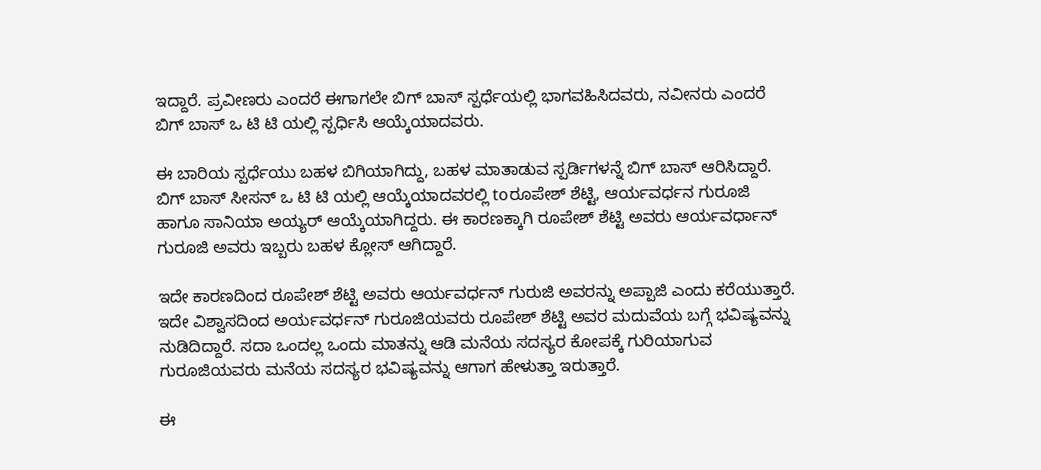ಇದ್ದಾರೆ. ಪ್ರವೀಣರು ಎಂದರೆ ಈಗಾಗಲೇ ಬಿಗ್ ಬಾಸ್ ಸ್ಪರ್ಧೆಯಲ್ಲಿ ಭಾಗವಹಿಸಿದವರು, ನವೀನರು ಎಂದರೆ ಬಿಗ್ ಬಾಸ್ ಒ ಟಿ ಟಿ ಯಲ್ಲಿ ಸ್ಪರ್ಧಿಸಿ ಆಯ್ಕೆಯಾದವರು.

ಈ ಬಾರಿಯ ಸ್ಪರ್ಧೆಯು ಬಹಳ ಬಿಗಿಯಾಗಿದ್ದು, ಬಹಳ ಮಾತಾಡುವ ಸ್ಪರ್ಡಿಗಳನ್ನೆ ಬಿಗ್ ಬಾಸ್ ಆರಿಸಿದ್ದಾರೆ. ಬಿಗ್ ಬಾಸ್ ಸೀಸನ್ ಒ ಟಿ ಟಿ ಯಲ್ಲಿ ಆಯ್ಕೆಯಾದವರಲ್ಲಿ toರೂಪೇಶ್ ಶೆಟ್ಟಿ, ಆರ್ಯವರ್ಧನ ಗುರೂಜಿ ಹಾಗೂ ಸಾನಿಯಾ ಅಯ್ಯರ್ ಆಯ್ಕೆಯಾಗಿದ್ದರು. ಈ ಕಾರಣಕ್ಕಾಗಿ ರೂಪೇಶ್ ಶೆಟ್ಟಿ ಅವರು ಆರ್ಯವರ್ಧಾನ್ ಗುರೂಜಿ ಅವರು ಇಬ್ಬರು ಬಹಳ ಕ್ಲೋಸ್ ಆಗಿದ್ದಾರೆ.

ಇದೇ ಕಾರಣದಿಂದ ರೂಪೇಶ್ ಶೆಟ್ಟಿ ಅವರು ಆರ್ಯವರ್ಧನ್ ಗುರುಜಿ ಅವರನ್ನು ಅಪ್ಪಾಜಿ ಎಂದು ಕರೆಯುತ್ತಾರೆ. ಇದೇ ವಿಶ್ವಾಸದಿಂದ ಅರ್ಯವರ್ಧನ್ ಗುರೂಜಿಯವರು ರೂಪೇಶ್ ಶೆಟ್ಟಿ ಅವರ ಮದುವೆಯ ಬಗ್ಗೆ ಭವಿಷ್ಯವನ್ನು ನುಡಿದಿದ್ದಾರೆ. ಸದಾ ಒಂದಲ್ಲ ಒಂದು ಮಾತನ್ನು ಆಡಿ ಮನೆಯ ಸದಸ್ಯರ ಕೋಪಕ್ಕೆ ಗುರಿಯಾಗುವ ಗುರೂಜಿಯವರು ಮನೆಯ ಸದಸ್ಯರ ಭವಿಷ್ಯವನ್ನು ಆಗಾಗ ಹೇಳುತ್ತಾ ಇರುತ್ತಾರೆ.

ಈ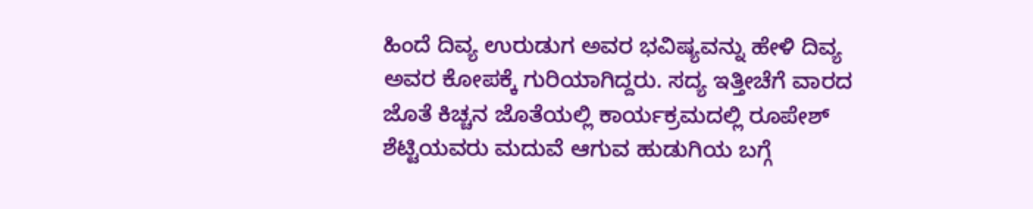ಹಿಂದೆ ದಿವ್ಯ ಉರುಡುಗ ಅವರ ಭವಿಷ್ಯವನ್ನು ಹೇಳಿ ದಿವ್ಯ ಅವರ ಕೋಪಕ್ಕೆ ಗುರಿಯಾಗಿದ್ದರು. ಸದ್ಯ ಇತ್ತೀಚೆಗೆ ವಾರದ ಜೊತೆ ಕಿಚ್ಚನ ಜೊತೆಯಲ್ಲಿ ಕಾರ್ಯಕ್ರಮದಲ್ಲಿ ರೂಪೇಶ್ ಶೆಟ್ಟಿಯವರು ಮದುವೆ ಆಗುವ ಹುಡುಗಿಯ ಬಗ್ಗೆ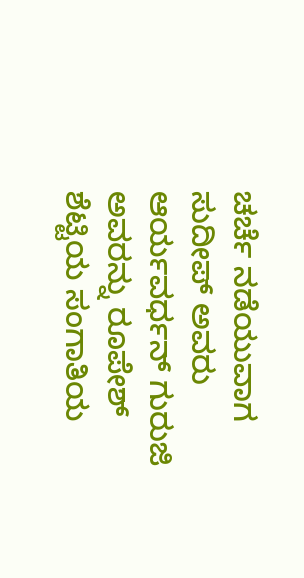ಚರ್ಚೆ ನಡೆಯುವಾಗ ಸುದೀಪ್ ಅವರು ಆರ್ಯವರ್ಧನ್ ಗುರುಜಿ ಅವರನ್ನು ರೂಪೇಶ್ ಶೆಟ್ಟಿಯ ಸಂಗಾತಿಯ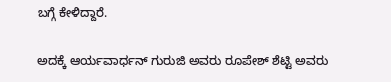ಬಗ್ಗೆ ಕೇಳಿದ್ದಾರೆ.

ಅದಕ್ಕೆ ಆರ್ಯವಾರ್ಧನ್ ಗುರುಜಿ ಅವರು ರೂಪೇಶ್ ಶೆಟ್ಟಿ ಅವರು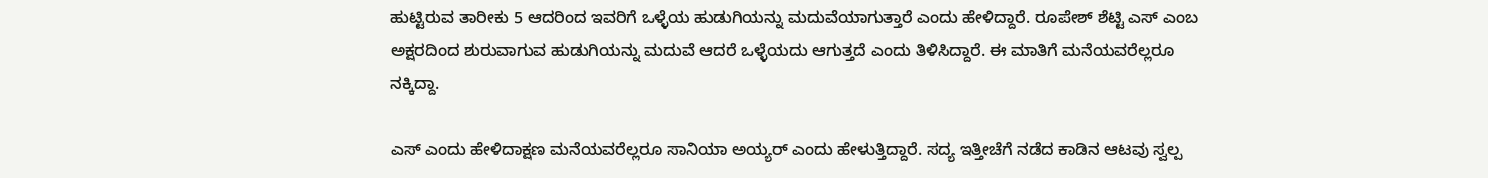ಹುಟ್ಟಿರುವ ತಾರೀಕು 5 ಆದರಿಂದ ಇವರಿಗೆ ಒಳ್ಳೆಯ ಹುಡುಗಿಯನ್ನು ಮದುವೆಯಾಗುತ್ತಾರೆ ಎಂದು ಹೇಳಿದ್ದಾರೆ. ರೂಪೇಶ್ ಶೆಟ್ಟಿ ಎಸ್ ಎಂಬ ಅಕ್ಷರದಿಂದ ಶುರುವಾಗುವ ಹುಡುಗಿಯನ್ನು ಮದುವೆ ಆದರೆ ಒಳ್ಳೆಯದು ಆಗುತ್ತದೆ ಎಂದು ತಿಳಿಸಿದ್ದಾರೆ. ಈ ಮಾತಿಗೆ ಮನೆಯವರೆಲ್ಲರೂ ನಕ್ಕಿದ್ದಾ.

ಎಸ್ ಎಂದು ಹೇಳಿದಾಕ್ಷಣ ಮನೆಯವರೆಲ್ಲರೂ ಸಾನಿಯಾ ಅಯ್ಯರ್ ಎಂದು ಹೇಳುತ್ತಿದ್ದಾರೆ. ಸದ್ಯ ಇತ್ತೀಚೆಗೆ ನಡೆದ ಕಾಡಿನ ಆಟವು ಸ್ವಲ್ಪ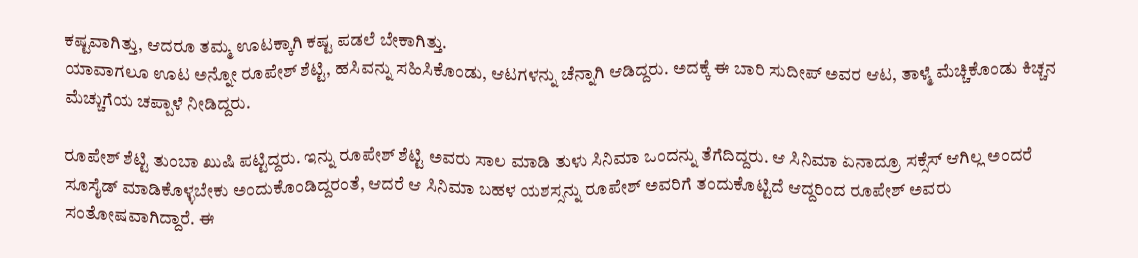ಕಷ್ಟವಾಗಿತ್ತು, ಆದರೂ ತಮ್ಮ ಊಟಕ್ಕಾಗಿ ಕಷ್ಟ ಪಡಲೆ ಬೇಕಾಗಿತ್ತು.
ಯಾವಾಗಲೂ ಊಟ ಅನ್ನೋ ರೂಪೇಶ್ ಶೆಟ್ಟಿ, ಹಸಿವನ್ನು ಸಹಿಸಿಕೊಂಡು, ಆಟಗಳನ್ನು ಚೆನ್ನಾಗಿ ಆಡಿದ್ದರು. ಅದಕ್ಕೆ ಈ ಬಾರಿ ಸುದೀಪ್ ಅವರ ಆಟ, ತಾಳ್ಮೆ ಮೆಚ್ಚಿಕೊಂಡು ಕಿಚ್ಚನ ಮೆಚ್ಚುಗೆಯ ಚಪ್ಪಾಳೆ ನೀಡಿದ್ದರು.

ರೂಪೇಶ್ ಶೆಟ್ಟಿ ತುಂಬಾ ಖುಷಿ ಪಟ್ಟಿದ್ದರು. ಇನ್ನು ರೂಪೇಶ್ ಶೆಟ್ಟಿ ಅವರು ಸಾಲ ಮಾಡಿ ತುಳು ಸಿನಿಮಾ ಒಂದನ್ನು ತೆಗೆದಿದ್ದರು. ಆ ಸಿನಿಮಾ ಏನಾದ್ರೂ ಸಕ್ಸೆಸ್ ಆಗಿಲ್ಲ ಅಂದರೆ ಸೂಸೈಡ್ ಮಾಡಿಕೊಳ್ಳಬೇಕು ಅಂದುಕೊಂಡಿದ್ದರಂತೆ, ಆದರೆ ಆ ಸಿನಿಮಾ ಬಹಳ ಯಶಸ್ಸನ್ನು ರೂಪೇಶ್ ಅವರಿಗೆ ತಂದುಕೊಟ್ಟಿದೆ ಆದ್ದರಿಂದ ರೂಪೇಶ್ ಅವರು ಸಂತೋಷವಾಗಿದ್ದಾರೆ. ಈ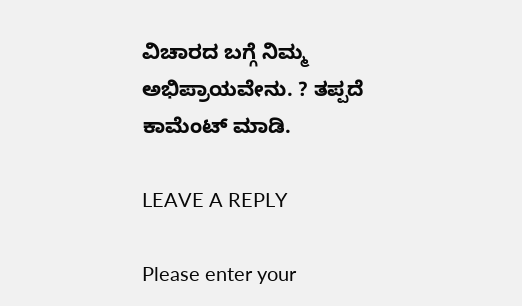ವಿಚಾರದ ಬಗ್ಗೆ ನಿಮ್ಮ ಅಭಿಪ್ರಾಯವೇನು. ? ತಪ್ಪದೆ ಕಾಮೆಂಟ್ ಮಾಡಿ.

LEAVE A REPLY

Please enter your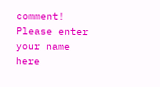comment!
Please enter your name here